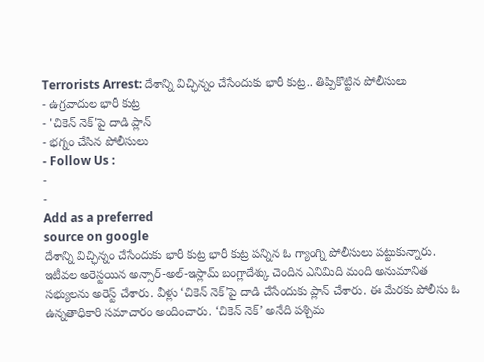Terrorists Arrest: దేశాన్ని విచ్ఛిన్నం చేసేందుకు భారీ కుట్ర.. తిప్పికొట్టిన పోలీసులు
- ఉగ్రవాదుల భారీ కుట్ర
- 'చికెన్ నెక్'పై దాడి ప్లాన్
- భగ్నం చేసిన పోలీసులు
- Follow Us :
-
-
Add as a preferred
source on google
దేశాన్ని విచ్ఛిన్నం చేసేందుకు భారీ కుట్ర భారీ కుట్ర పన్నిన ఓ గ్యాంగ్ని పోలీసులు పట్టుకున్నారు. ఇటీవల అరెస్టయిన అన్సార్-అల్-ఇస్లామ్ బంగ్లాదేశ్కు చెందిన ఎనిమిది మంది అనుమానిత సభ్యులను అరెస్ట్ చేశారు. వీళ్లు ‘చికెన్ నెక్’పై దాడి చేసేందుకు ప్లాన్ చేశారు. ఈ మేరకు పోలీసు ఓ ఉన్నతాధికారి సమాచారం అందించారు. ‘చికెన్ నెక్’ అనేది పశ్చిమ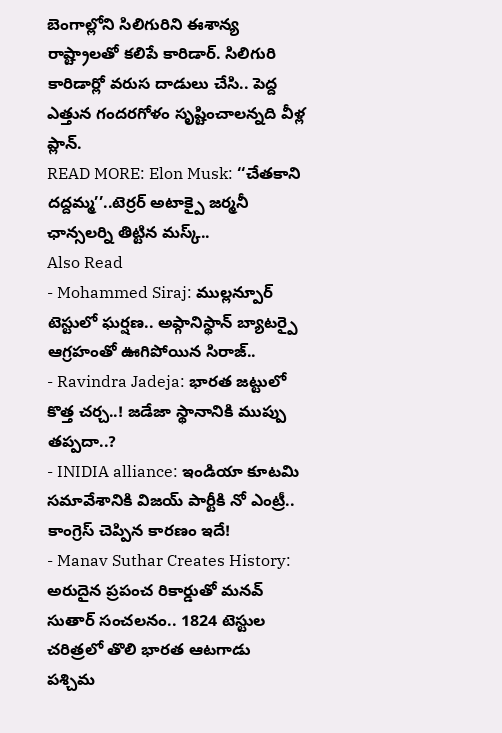బెంగాల్లోని సిలిగురిని ఈశాన్య రాష్ట్రాలతో కలిపే కారిడార్. సిలిగురి కారిడార్లో వరుస దాడులు చేసి.. పెద్ద ఎత్తున గందరగోళం సృష్టించాలన్నది వీళ్ల ప్లాన్.
READ MORE: Elon Musk: ‘‘చేతకాని దద్దమ్మ’’..టెర్రర్ అటాక్పై జర్మనీ ఛాన్సలర్ని తిట్టిన మస్క్..
Also Read
- Mohammed Siraj: ముల్లన్పూర్ టెస్టులో ఘర్షణ.. అఫ్గానిస్థాన్ బ్యాటర్పై ఆగ్రహంతో ఊగిపోయిన సిరాజ్..
- Ravindra Jadeja: భారత జట్టులో కొత్త చర్చ..! జడేజా స్థానానికి ముప్పు తప్పదా..?
- INIDIA alliance: ఇండియా కూటమి సమావేశానికి విజయ్ పార్టీకి నో ఎంట్రీ.. కాంగ్రెస్ చెప్పిన కారణం ఇదే!
- Manav Suthar Creates History: అరుదైన ప్రపంచ రికార్డుతో మనవ్ సుతార్ సంచలనం.. 1824 టెస్టుల చరిత్రలో తొలి భారత ఆటగాడు
పశ్చిమ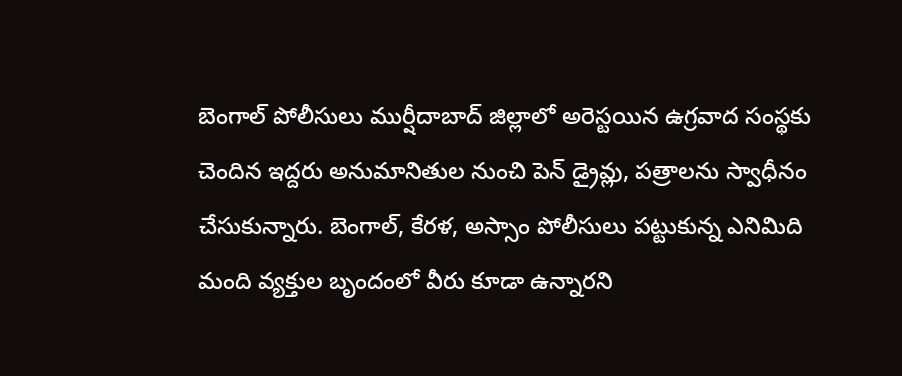బెంగాల్ పోలీసులు ముర్షీదాబాద్ జిల్లాలో అరెస్టయిన ఉగ్రవాద సంస్థకు చెందిన ఇద్దరు అనుమానితుల నుంచి పెన్ డ్రైవ్లు, పత్రాలను స్వాధీనం చేసుకున్నారు. బెంగాల్, కేరళ, అస్సాం పోలీసులు పట్టుకున్న ఎనిమిది మంది వ్యక్తుల బృందంలో వీరు కూడా ఉన్నారని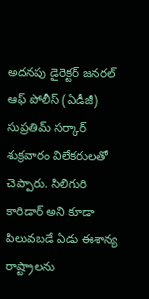అదనపు డైరెక్టర్ జనరల్ ఆఫ్ పోలీస్ (ఏడీజీ) సుప్రతిమ్ సర్కార్ శుక్రవారం విలేకరులతో చెప్పారు. సిలిగురి కారిడార్ అని కూడా పిలువబడే ఏడు ఈశాన్య రాష్ట్రాలను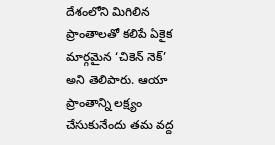దేశంలోని మిగిలిన ప్రాంతాలతో కలిపే ఏకైక మార్గమైన ‘చికెన్ నెక్’ అని తెలిపారు. ఆయా ప్రాంతాన్ని లక్ష్యం చేసుకునేందు తమ వద్ద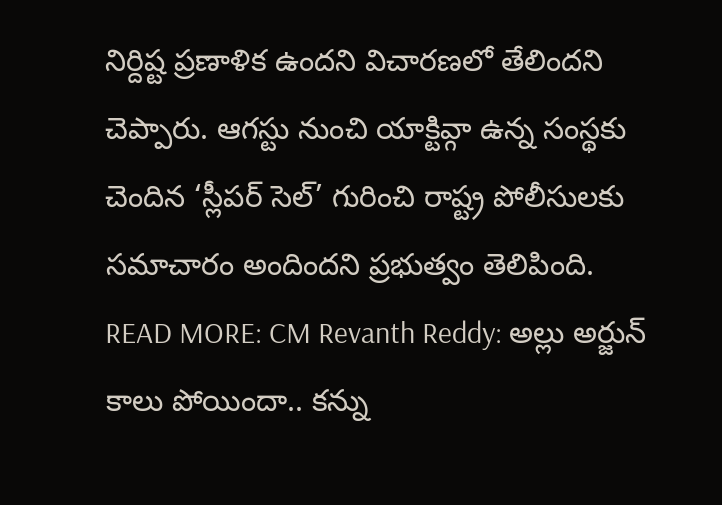నిర్దిష్ట ప్రణాళిక ఉందని విచారణలో తేలిందని చెప్పారు. ఆగస్టు నుంచి యాక్టివ్గా ఉన్న సంస్థకు చెందిన ‘స్లీపర్ సెల్’ గురించి రాష్ట్ర పోలీసులకు సమాచారం అందిందని ప్రభుత్వం తెలిపింది.
READ MORE: CM Revanth Reddy: అల్లు అర్జున్ కాలు పోయిందా.. కన్ను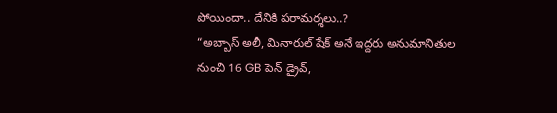పోయిందా.. దేనికి పరామర్శలు..?
“అబ్బాస్ అలీ, మినారుల్ షేక్ అనే ఇద్దరు అనుమానితుల నుంచి 16 GB పెన్ డ్రైవ్,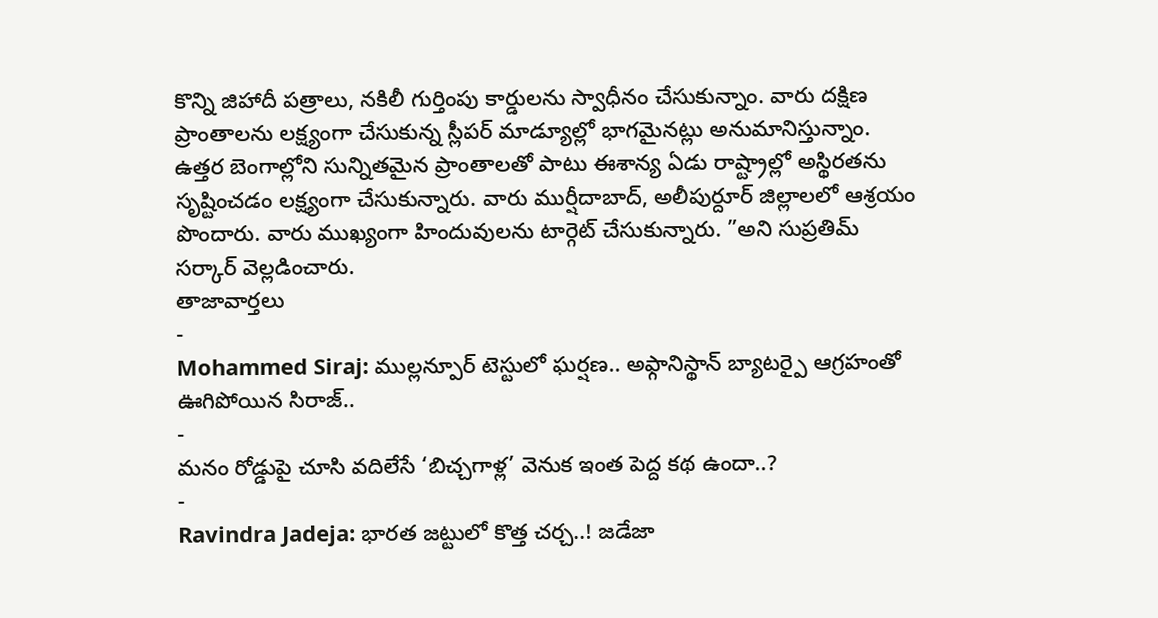కొన్ని జిహాదీ పత్రాలు, నకిలీ గుర్తింపు కార్డులను స్వాధీనం చేసుకున్నాం. వారు దక్షిణ ప్రాంతాలను లక్ష్యంగా చేసుకున్న స్లీపర్ మాడ్యూల్లో భాగమైనట్లు అనుమానిస్తున్నాం. ఉత్తర బెంగాల్లోని సున్నితమైన ప్రాంతాలతో పాటు ఈశాన్య ఏడు రాష్ట్రాల్లో అస్థిరతను సృష్టించడం లక్ష్యంగా చేసుకున్నారు. వారు ముర్షీదాబాద్, అలీపుర్దూర్ జిల్లాలలో ఆశ్రయం పొందారు. వారు ముఖ్యంగా హిందువులను టార్గెట్ చేసుకున్నారు. ”అని సుప్రతిమ్ సర్కార్ వెల్లడించారు.
తాజావార్తలు
-
Mohammed Siraj: ముల్లన్పూర్ టెస్టులో ఘర్షణ.. అఫ్గానిస్థాన్ బ్యాటర్పై ఆగ్రహంతో ఊగిపోయిన సిరాజ్..
-
మనం రోడ్డుపై చూసి వదిలేసే ‘బిచ్చగాళ్ల’ వెనుక ఇంత పెద్ద కథ ఉందా..?
-
Ravindra Jadeja: భారత జట్టులో కొత్త చర్చ..! జడేజా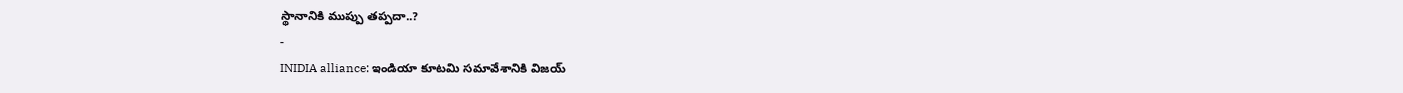స్థానానికి ముప్పు తప్పదా..?
-
INIDIA alliance: ఇండియా కూటమి సమావేశానికి విజయ్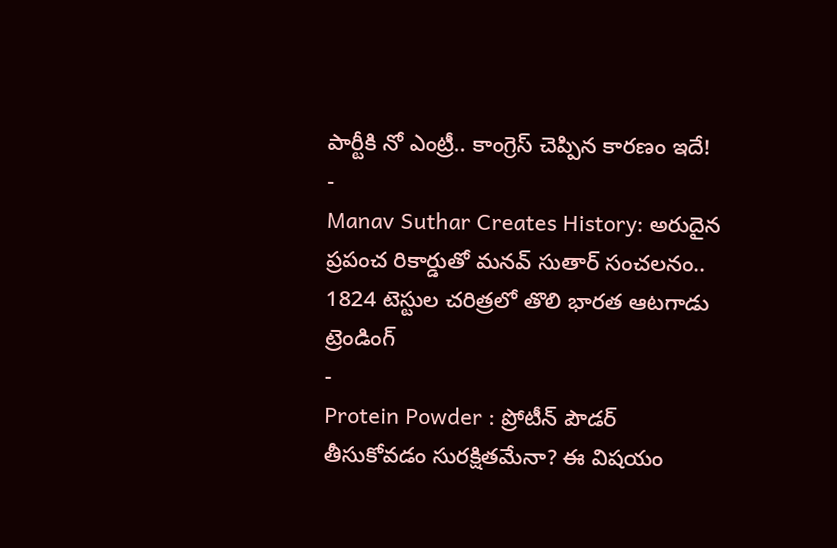పార్టీకి నో ఎంట్రీ.. కాంగ్రెస్ చెప్పిన కారణం ఇదే!
-
Manav Suthar Creates History: అరుదైన ప్రపంచ రికార్డుతో మనవ్ సుతార్ సంచలనం.. 1824 టెస్టుల చరిత్రలో తొలి భారత ఆటగాడు
ట్రెండింగ్
-
Protein Powder : ప్రోటీన్ పౌడర్ తీసుకోవడం సురక్షితమేనా? ఈ విషయం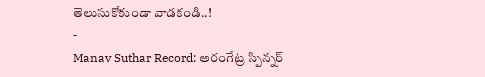తెలుసుకోకుండా వాడకండి..!
-
Manav Suthar Record: అరంగేట్ర స్పిన్నర్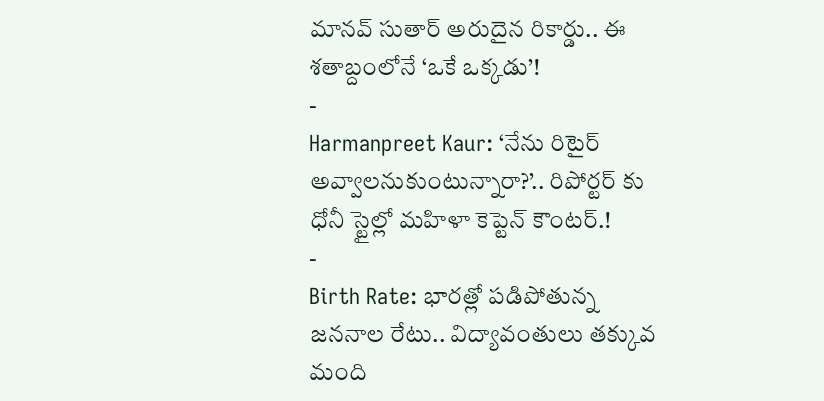మానవ్ సుతార్ అరుదైన రికార్డు.. ఈ శతాబ్దంలోనే ‘ఒకే ఒక్కడు’!
-
Harmanpreet Kaur: ‘నేను రిటైర్ అవ్వాలనుకుంటున్నారా?’.. రిపోర్టర్ కు ధోనీ స్టైల్లో మహిళా కెప్టెన్ కౌంటర్.!
-
Birth Rate: భారత్లో పడిపోతున్న జననాల రేటు.. విద్యావంతులు తక్కువ మంది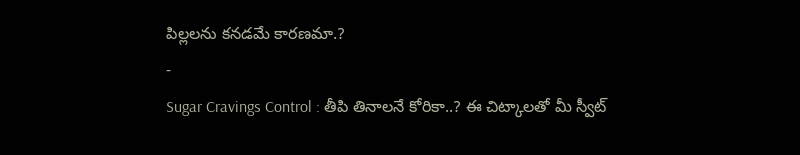పిల్లలను కనడమే కారణమా.?
-
Sugar Cravings Control : తీపి తినాలనే కోరికా..? ఈ చిట్కాలతో మీ స్వీట్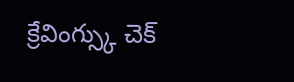క్రేవింగ్స్కు చెక్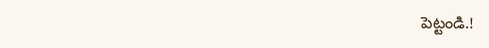పెట్టండి.!